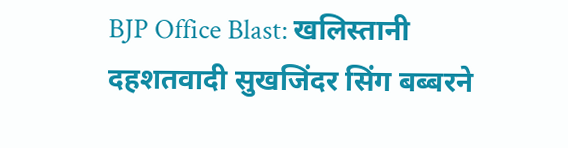BJP Office Blast: खलिस्तानी दहशतवादी सुखजिंदर सिंग बब्बरने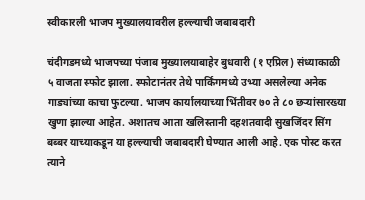स्वीकारली भाजप मुख्यालयावरील हल्ल्याची जबाबदारी

चंदीगडमध्ये भाजपच्या पंजाब मुख्यालयाबाहेर बुधवारी (१ एप्रिल) संध्याकाळी ५ वाजता स्फोट झाला. स्फोटानंतर तेथे पार्किंगमध्ये उभ्या असलेल्या अनेक गाड्यांच्या काचा फुटल्या. भाजप कार्यालयाच्या भिंतीवर ७० ते ८० छऱ्यांसारख्या खुणा झाल्या आहेत. अशातच आता खलिस्तानी दहशतवादी सुखजिंदर सिंग बब्बर याच्याकडून या हल्ल्याची जबाबदारी घेण्यात आली आहे. एक पोस्ट करत त्याने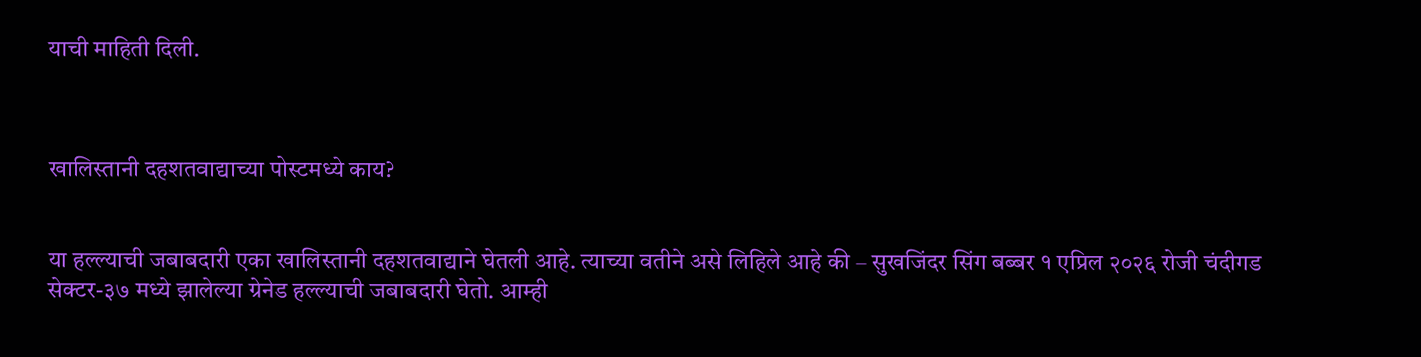याची माहिती दिली.



खालिस्तानी दहशतवाद्याच्या पोस्टमध्ये काय?


या हल्ल्याची जबाबदारी एका खालिस्तानी दहशतवाद्याने घेतली आहे. त्याच्या वतीने असे लिहिले आहे की – सुखजिंदर सिंग बब्बर १ एप्रिल २०२६ रोजी चंदीगड सेक्टर-३७ मध्ये झालेल्या ग्रेनेड हल्ल्याची जबाबदारी घेतो. आम्ही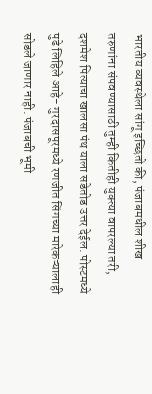भारतीय व्यवस्थेला सांगू इच्छितो की, पंजाबमधील शीख तरुणांना संपवण्यासाठी तुम्ही कितीही युक्त्या वापरल्या तरी, दशमेश पित्याचा खालसा पंथ याला सडेतोड उत्तर देईल. पोस्टमध्ये पुढे लिहिले आहे- गुरदासपूरमध्ये रणजीत सिंगच्या मारेकऱ्यालाही सोडले जाणार नाही. पंजाबची भूमी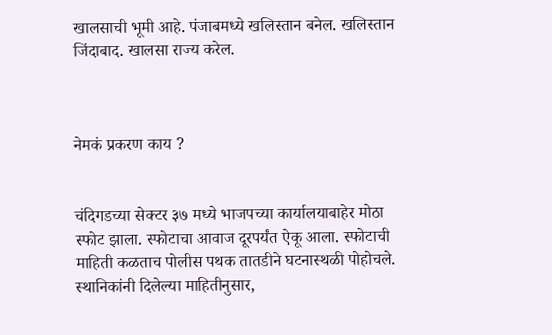खालसाची भूमी आहे. पंजाबमध्ये खलिस्तान बनेल. खलिस्तान जिंदाबाद. खालसा राज्य करेल.



नेमकं प्रकरण काय ?


चंदिगडच्या सेक्टर ३७ मध्ये भाजपच्या कार्यालयाबाहेर मोठा स्फोट झाला. स्फोटाचा आवाज दूरपर्यंत ऐकू आला. स्फोटाची माहिती कळताच पोलीस पथक तातडीने घटनास्थळी पोहोचले. स्थानिकांनी दिलेल्या माहितीनुसार,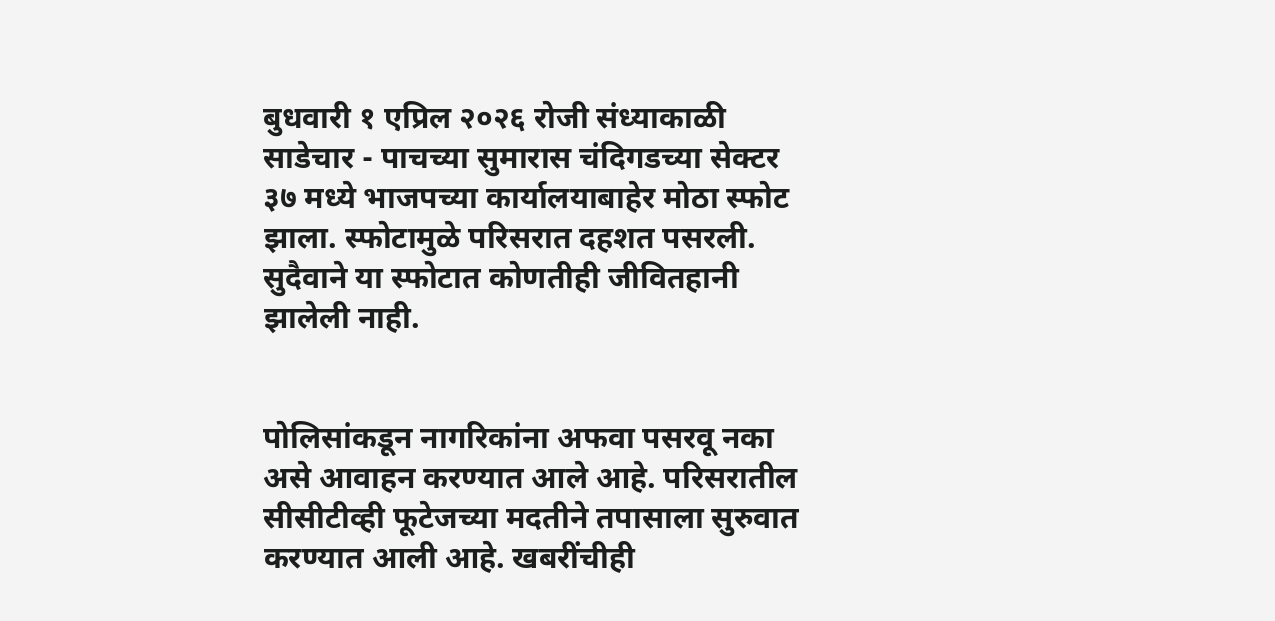बुधवारी १ एप्रिल २०२६ रोजी संध्याकाळी साडेचार - पाचच्या सुमारास चंदिगडच्या सेक्टर ३७ मध्ये भाजपच्या कार्यालयाबाहेर मोठा स्फोट झाला. स्फोटामुळे परिसरात दहशत पसरली. सुदैवाने या स्फोटात कोणतीही जीवितहानी झालेली नाही.


पोलिसांकडून नागरिकांना अफवा पसरवू नका असे आवाहन करण्यात आले आहे. परिसरातील सीसीटीव्ही फूटेजच्या मदतीने तपासाला सुरुवात करण्यात आली आहे. खबरींचीही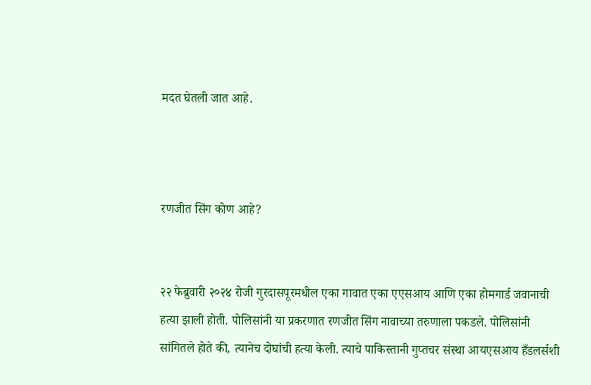मदत घेतली जात आहे.



रणजीत सिंग कोण आहे?


२२ फेब्रुवारी २०२४ रोजी गुरदासपूरमधील एका गावात एका एएसआय आणि एका होमगार्ड जवानाची हत्या झाली होती. पोलिसांनी या प्रकरणात रणजीत सिंग नावाच्या तरुणाला पकडले. पोलिसांनी सांगितले होते की, त्यानेच दोघांची हत्या केली. त्याचे पाकिस्तानी गुप्तचर संस्था आयएसआय हँडलर्सशी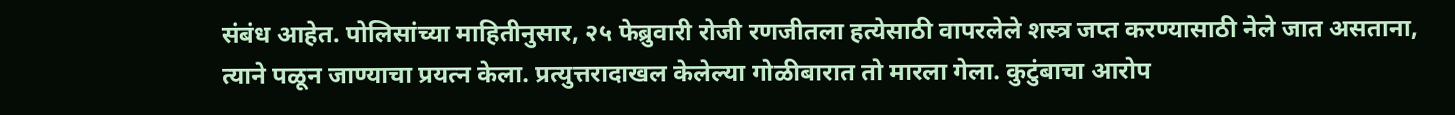संबंध आहेत. पोलिसांच्या माहितीनुसार, २५ फेब्रुवारी रोजी रणजीतला हत्येसाठी वापरलेले शस्त्र जप्त करण्यासाठी नेले जात असताना, त्याने पळून जाण्याचा प्रयत्न केला. प्रत्युत्तरादाखल केलेल्या गोळीबारात तो मारला गेला. कुटुंबाचा आरोप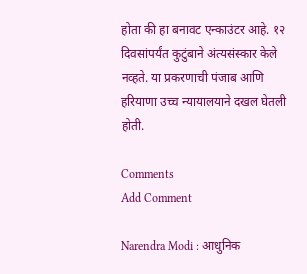होता की हा बनावट एन्काउंटर आहे. १२ दिवसांपर्यंत कुटुंबाने अंत्यसंस्कार केले नव्हते. या प्रकरणाची पंजाब आणि हरियाणा उच्च न्यायालयाने दखल घेतली होती.

Comments
Add Comment

Narendra Modi : आधुनिक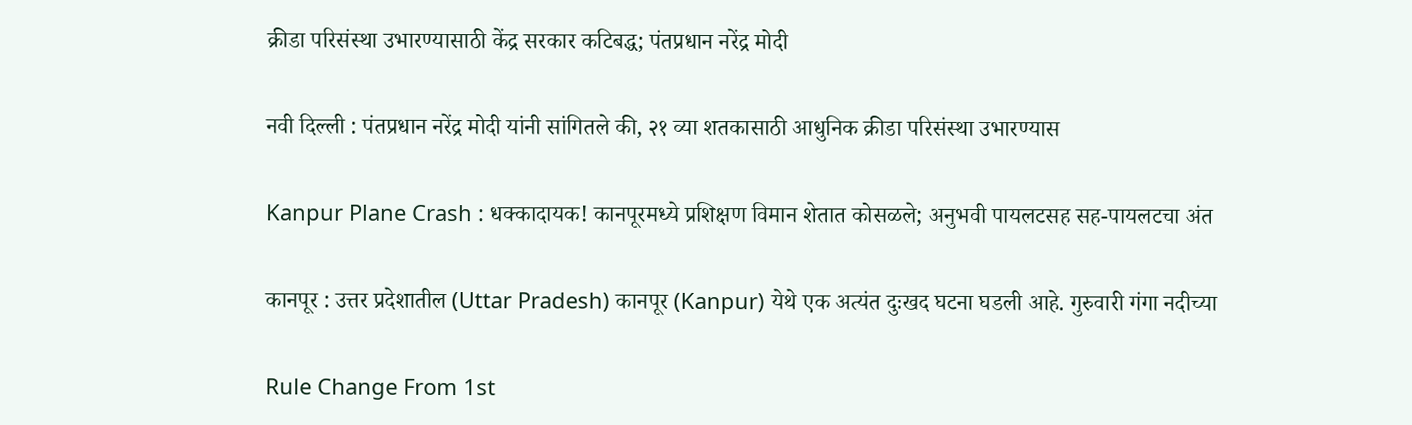क्रीडा परिसंस्था उभारण्यासाठी केंद्र सरकार कटिबद्ध; पंतप्रधान नरेंद्र मोदी

नवी दिल्ली : पंतप्रधान नरेंद्र मोदी यांनी सांगितले की, २१ व्या शतकासाठी आधुनिक क्रीडा परिसंस्था उभारण्यास

Kanpur Plane Crash : धक्कादायक! कानपूरमध्ये प्रशिक्षण विमान शेतात कोसळले; अनुभवी पायलटसह सह-पायलटचा अंत

कानपूर : उत्तर प्रदेशातील (Uttar Pradesh) कानपूर (Kanpur) येथे एक अत्यंत दुःखद घटना घडली आहे. गुरुवारी गंगा नदीच्या

Rule Change From 1st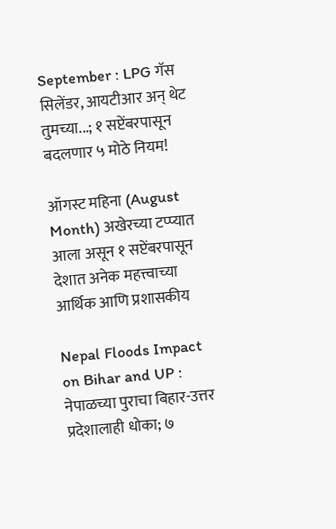September : LPG गॅस सिलेंडर, आयटीआर अन् थेट तुमच्या...; १ सप्टेंबरपासून बदलणार ५ मोठे नियम!

ऑगस्ट महिना (August Month) अखेरच्या टप्प्यात आला असून १ सप्टेंबरपासून देशात अनेक महत्त्वाच्या आर्थिक आणि प्रशासकीय

Nepal Floods Impact on Bihar and UP : नेपाळच्या पुराचा बिहार-उत्तर प्रदेशालाही धोका; ७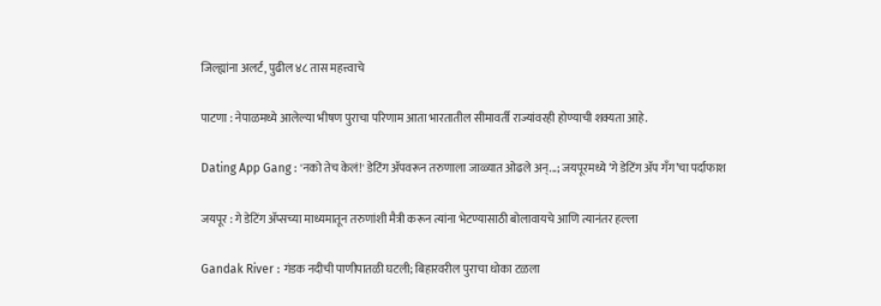जिल्ह्यांना अलर्ट, पुढील ४८ तास महत्त्वाचे

पाटणा : नेपाळमध्ये आलेल्या भीषण पुराचा परिणाम आता भारतातील सीमावर्ती राज्यांवरही होण्याची शक्यता आहे.

Dating App Gang : 'नको तेच केलं!' डेटिंग ॲपवरून तरुणाला जाळ्यात ओढले अन्...; जयपूरमध्ये ‘गे डेटिंग ॲप गँग’चा पर्दाफाश

जयपूर : गे डेटिंग ॲप्सच्या माध्यमातून तरुणांशी मैत्री करून त्यांना भेटण्यासाठी बोलावायचे आणि त्यानंतर हल्ला

Gandak River : गंडक नदीची पाणीपातळी घटली; बिहारवरील पुराचा धोका टळला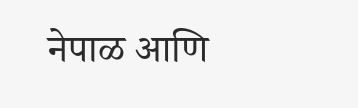नेपाळ आणि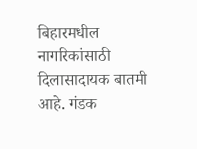बिहारमधील नागरिकांसाठी दिलासादायक बातमी आहे. गंडक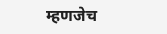म्हणजेच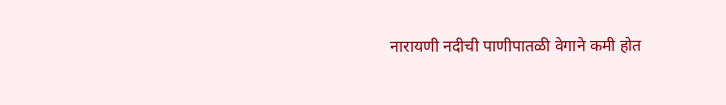नारायणी नदीची पाणीपातळी वेगाने कमी होत